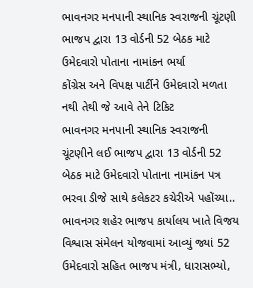ભાવનગર મનપાની સ્થાનિક સ્વરાજની ચૂંટણી
ભાજપ દ્વારા 13 વોર્ડની 52 બેઠક માટે ઉમેદવારો પોતાના નામાંકન ભર્યા
કોંગ્રેસ અને વિપક્ષ પાર્ટીને ઉમેદવારો મળતા નથી તેથી જે આવે તેને ટિકિટ
ભાવનગર મનપાની સ્થાનિક સ્વરાજની ચૂંટણીને લઈ ભાજપ દ્વારા 13 વોર્ડની 52 બેઠક માટે ઉમેદવારો પોતાના નામાંકન પત્ર ભરવા ડીજે સાથે કલેકટર કચેરીએ પહોંચ્યા..
ભાવનગર શહેર ભાજપ કાર્યાલય ખાતે વિજય વિશ્વાસ સંમેલન યોજવામાં આવ્યું જ્યાં 52 ઉમેદવારો સહિત ભાજપ મંત્રી, ધારાસભ્યો,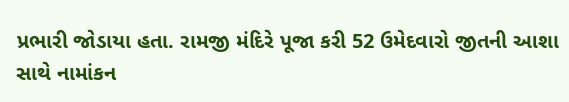પ્રભારી જોડાયા હતા. રામજી મંદિરે પૂજા કરી 52 ઉમેદવારો જીતની આશા સાથે નામાંકન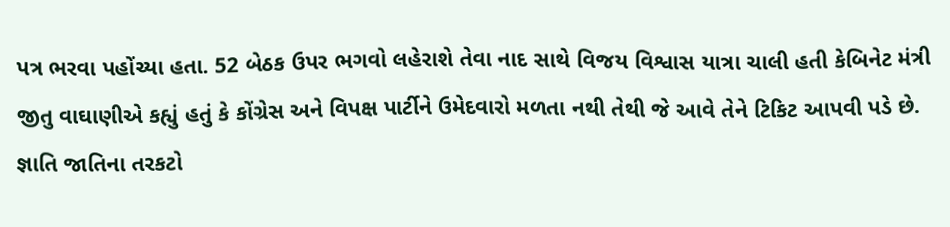પત્ર ભરવા પહોંચ્યા હતા. 52 બેઠક ઉપર ભગવો લહેરાશે તેવા નાદ સાથે વિજય વિશ્વાસ યાત્રા ચાલી હતી કેબિનેટ મંત્રી જીતુ વાઘાણીએ કહ્યું હતું કે કોંગ્રેસ અને વિપક્ષ પાર્ટીને ઉમેદવારો મળતા નથી તેથી જે આવે તેને ટિકિટ આપવી પડે છે. જ્ઞાતિ જાતિના તરકટો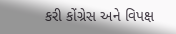કરી કોંગ્રેસ અને વિપક્ષ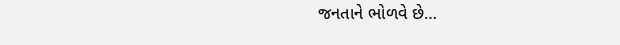જનતાને ભોળવે છે…